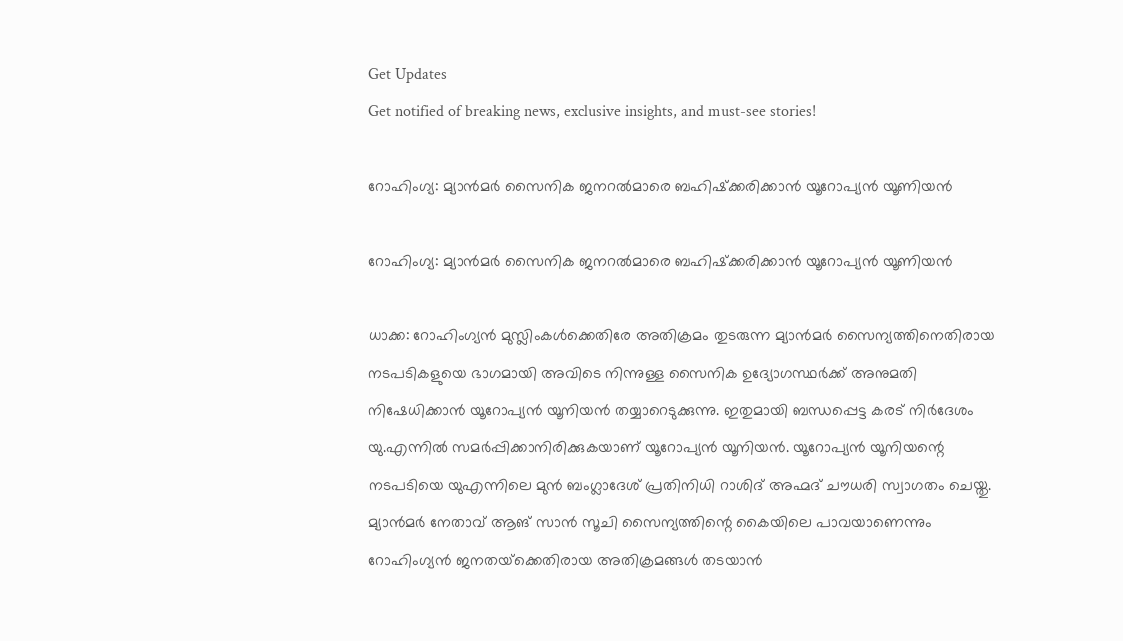Get Updates
Get notified of breaking news, exclusive insights, and must-see stories!

റോഹിംഗ്യ: മ്യാന്‍മര്‍ സൈനിക ജനറല്‍മാരെ ബഹിഷ്‌ക്കരിക്കാന്‍ യൂറോപ്യന്‍ യൂണിയന്‍

റോഹിംഗ്യ: മ്യാന്‍മര്‍ സൈനിക ജനറല്‍മാരെ ബഹിഷ്‌ക്കരിക്കാന്‍ യൂറോപ്യന്‍ യൂണിയന്‍

ധാക്ക: റോഹിംഗ്യന്‍ മുസ്ലിംകള്‍ക്കെതിരേ അതിക്രമം തുടരുന്ന മ്യാന്‍മര്‍ സൈന്യത്തിനെതിരായ നടപടികളുയെ ഭാഗമായി അവിടെ നിന്നുള്ള സൈനിക ഉദ്യോഗസ്ഥര്‍ക്ക് അനുമതി നിഷേധിക്കാന്‍ യൂറോപ്യന്‍ യൂനിയന്‍ തയ്യാറെടുക്കുന്നു. ഇതുമായി ബന്ധപ്പെട്ട കരട് നിര്‍ദേശം യു.എന്നില്‍ സമര്‍പ്പിക്കാനിരിക്കുകയാണ് യൂറോപ്യന്‍ യൂനിയന്‍. യൂറോപ്യന്‍ യൂനിയന്റെ നടപടിയെ യുഎന്നിലെ മുന്‍ ബംഗ്ലാദേശ് പ്രതിനിധി റാശിദ് അഹ്മദ് ചൗധരി സ്വാഗതം ചെയ്തു. മ്യാന്‍മര്‍ നേതാവ് ആങ് സാന്‍ സൂചി സൈന്യത്തിന്റെ കൈയിലെ പാവയാണെന്നും റോഹിംഗ്യന്‍ ജനതയ്‌ക്കെതിരായ അതിക്രമങ്ങള്‍ തടയാന്‍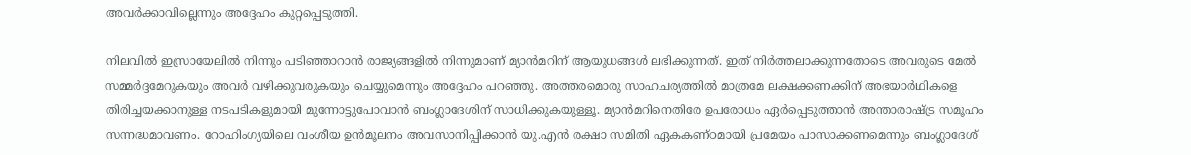അവര്‍ക്കാവില്ലെന്നും അദ്ദേഹം കുറ്റപ്പെടുത്തി.

നിലവില്‍ ഇസ്രായേലില്‍ നിന്നും പടിഞ്ഞാറാന്‍ രാജ്യങ്ങളില്‍ നിന്നുമാണ് മ്യാന്‍മറിന് ആയുധങ്ങള്‍ ലഭിക്കുന്നത്. ഇത് നിര്‍ത്തലാക്കുന്നതോടെ അവരുടെ മേല്‍ സമ്മര്‍ദ്ദമേറുകയും അവര്‍ വഴിക്കുവരുകയും ചെയ്യുമെന്നും അദ്ദേഹം പറഞ്ഞു. അത്തരമൊരു സാഹചര്യത്തില്‍ മാത്രമേ ലക്ഷക്കണക്കിന് അഭയാര്‍ഥികളെ തിരിച്ചയക്കാനുള്ള നടപടികളുമായി മുന്നോട്ടുപോവാന്‍ ബംഗ്ലാദേശിന് സാധിക്കുകയുള്ളൂ. മ്യാന്‍മറിനെതിരേ ഉപരോധം ഏര്‍പ്പെടുത്താന്‍ അന്താരാഷ്ട്ര സമൂഹം സന്നദ്ധമാവണം. റോഹിംഗ്യയിലെ വംശീയ ഉന്‍മൂലനം അവസാനിപ്പിക്കാന്‍ യു.എന്‍ രക്ഷാ സമിതി ഏകകണ്ഠമായി പ്രമേയം പാസാക്കണമെന്നും ബംഗ്ലാദേശ്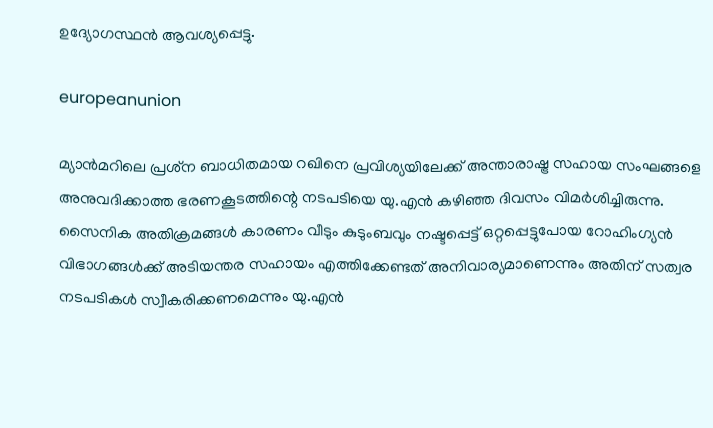ഉദ്യോഗസ്ഥന്‍ ആവശ്യപ്പെട്ടു.

europeanunion

മ്യാന്‍മറിലെ പ്രശ്‌ന ബാധിതമായ റഖിനെ പ്രവിശ്യയിലേക്ക് അന്താരാഷ്ട്ര സഹായ സംഘങ്ങളെ അനുവദിക്കാത്ത ഭരണകൂടത്തിന്റെ നടപടിയെ യു.എന്‍ കഴിഞ്ഞ ദിവസം വിമര്‍ശിച്ചിരുന്നു. സൈനിക അതിക്രമങ്ങള്‍ കാരണം വീടും കുടുംബവും നഷ്ടപ്പെട്ട് ഒറ്റപ്പെട്ടുപോയ റോഹിംഗ്യന്‍ വിഭാഗങ്ങള്‍ക്ക് അടിയന്തര സഹായം എത്തിക്കേണ്ടത് അനിവാര്യമാണെന്നും അതിന് സത്വര നടപടികള്‍ സ്വീകരിക്കണമെന്നും യു.എന്‍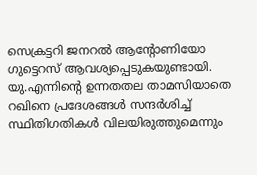സെക്രട്ടറി ജനറല്‍ ആന്റോണിയോ ഗുട്ടെറസ് ആവശ്യപ്പെടുകയുണ്ടായി. യു.എന്നിന്റെ ഉന്നതതല താമസിയാതെ റഖിനെ പ്രദേശങ്ങള്‍ സന്ദര്‍ശിച്ച് സ്ഥിതിഗതികള്‍ വിലയിരുത്തുമെന്നും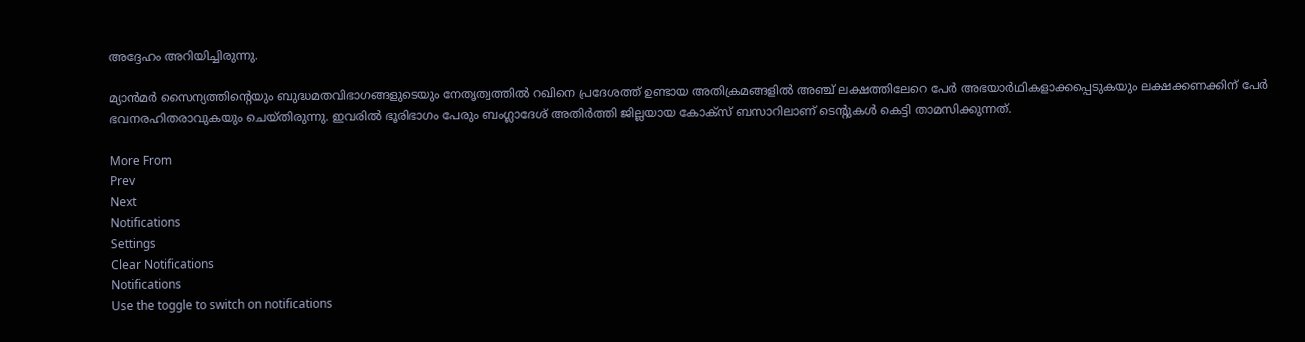അദ്ദേഹം അറിയിച്ചിരുന്നു.

മ്യാന്‍മര്‍ സൈന്യത്തിന്റെയും ബുദ്ധമതവിഭാഗങ്ങളുടെയും നേതൃത്വത്തില്‍ റഖിനെ പ്രദേശത്ത് ഉണ്ടായ അതിക്രമങ്ങളില്‍ അഞ്ച് ലക്ഷത്തിലേറെ പേര്‍ അഭയാര്‍ഥികളാക്കപ്പെടുകയും ലക്ഷക്കണക്കിന് പേര്‍ ഭവനരഹിതരാവുകയും ചെയ്തിരുന്നു. ഇവരില്‍ ഭൂരിഭാഗം പേരും ബംഗ്ലാദേശ് അതിര്‍ത്തി ജില്ലയായ കോക്‌സ് ബസാറിലാണ് ടെന്റുകള്‍ കെട്ടി താമസിക്കുന്നത്.

More From
Prev
Next
Notifications
Settings
Clear Notifications
Notifications
Use the toggle to switch on notifications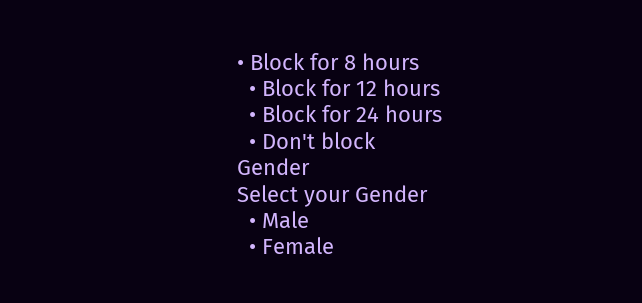• Block for 8 hours
  • Block for 12 hours
  • Block for 24 hours
  • Don't block
Gender
Select your Gender
  • Male
  • Female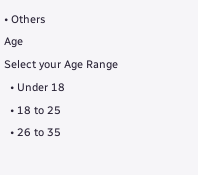• Others
Age
Select your Age Range
  • Under 18
  • 18 to 25
  • 26 to 35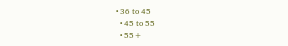• 36 to 45
  • 45 to 55
  • 55+